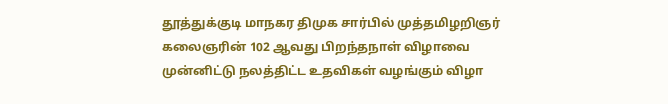தூத்துக்குடி மாநகர திமுக சார்பில் முத்தமிழறிஞர் கலைஞரின் 102 ஆவது பிறந்தநாள் விழாவை முன்னிட்டு நலத்திட்ட உதவிகள் வழங்கும் விழா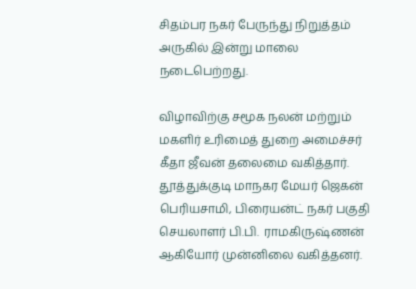சிதம்பர நகர் பேருந்து நிறுத்தம் அருகில் இன்று மாலை நடைபெற்றது.

விழாவிற்கு சமூக நலன் மற்றும் மகளிர் உரிமைத் துறை அமைச்சர் கீதா ஜீவன் தலைமை வகித்தார். தூத்துக்குடி மாநகர மேயர் ஜெகன் பெரியசாமி, பிரையன்ட் நகர் பகுதி செயலாளர் பி.பி.  ராமகிருஷ்ணன் ஆகியோர் முன்னிலை வகித்தனர்.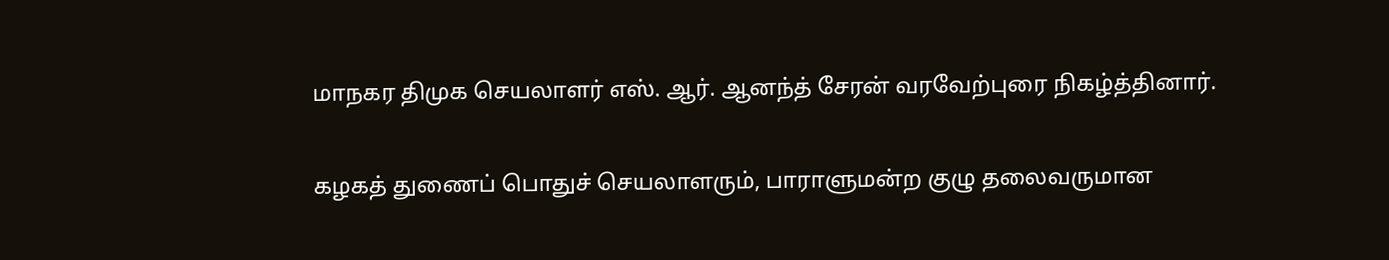மாநகர திமுக செயலாளர் எஸ். ஆர். ஆனந்த் சேரன் வரவேற்புரை நிகழ்த்தினார்.

கழகத் துணைப் பொதுச் செயலாளரும், பாராளுமன்ற குழு தலைவருமான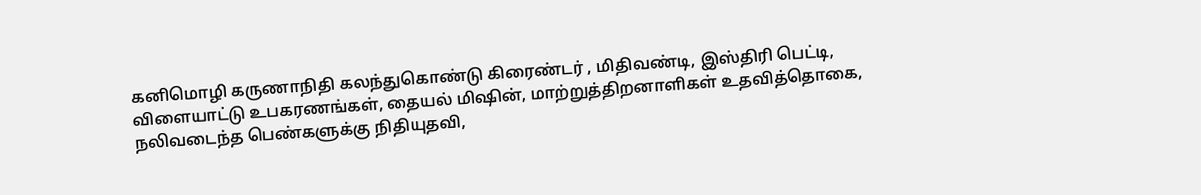கனிமொழி கருணாநிதி கலந்துகொண்டு கிரைண்டர் , மிதிவண்டி, இஸ்திரி பெட்டி, விளையாட்டு உபகரணங்கள், தையல் மிஷின், மாற்றுத்திறனாளிகள் உதவித்தொகை, நலிவடைந்த பெண்களுக்கு நிதியுதவி,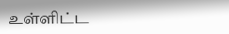உள்ளிட்ட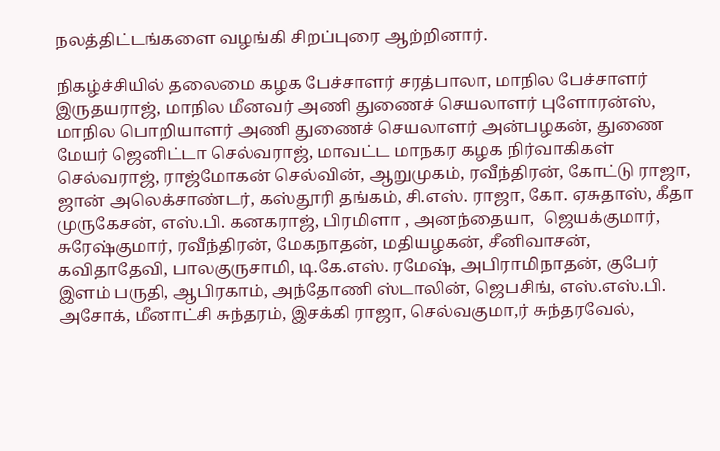நலத்திட்டங்களை வழங்கி சிறப்புரை ஆற்றினார்.

நிகழ்ச்சியில் தலைமை கழக பேச்சாளர் சரத்பாலா, மாநில பேச்சாளர் இருதயராஜ், மாநில மீனவர் அணி துணைச் செயலாளர் புளோரன்ஸ், மாநில பொறியாளர் அணி துணைச் செயலாளர் அன்பழகன், துணை மேயர் ஜெனிட்டா செல்வராஜ், மாவட்ட மாநகர கழக நிர்வாகிகள் செல்வராஜ், ராஜ்மோகன் செல்வின், ஆறுமுகம், ரவீந்திரன், கோட்டு ராஜா, ஜான் அலெக்சாண்டர், கஸ்தூரி தங்கம், சி.எஸ். ராஜா, கோ. ஏசுதாஸ், கீதா முருகேசன், எஸ்.பி. கனகராஜ், பிரமிளா , அனந்தையா,  ஜெயக்குமார், சுரேஷ்குமார், ரவீந்திரன், மேகநாதன், மதியழகன், சீனிவாசன், கவிதாதேவி, பாலகுருசாமி, டி.கே.எஸ். ரமேஷ், அபிராமிநாதன், குபேர் இளம் பருதி, ஆபிரகாம், அந்தோணி ஸ்டாலின், ஜெபசிங், எஸ்.எஸ்.பி. அசோக், மீனாட்சி சுந்தரம், இசக்கி ராஜா, செல்வகுமா,ர் சுந்தரவேல்,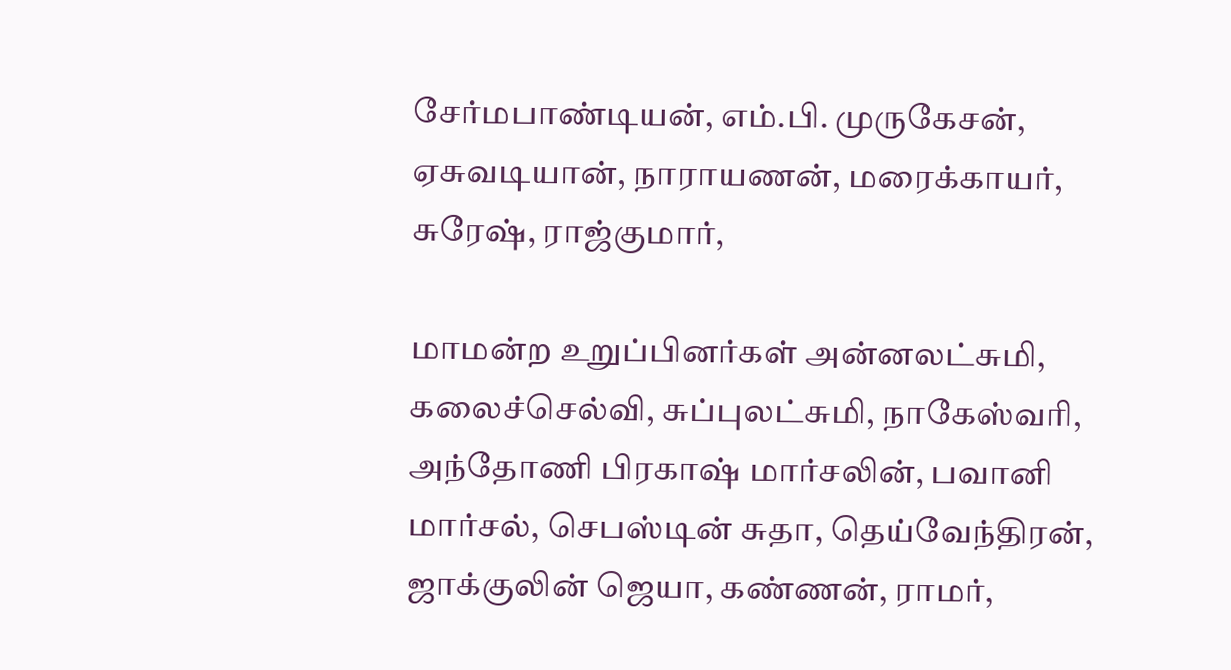சேர்மபாண்டியன், எம்.பி. முருகேசன், ஏசுவடியான், நாராயணன், மரைக்காயர், சுரேஷ், ராஜ்குமார்,

மாமன்ற உறுப்பினர்கள் அன்னலட்சுமி, கலைச்செல்வி, சுப்புலட்சுமி, நாகேஸ்வரி, அந்தோணி பிரகாஷ் மார்சலின், பவானி மார்சல், செபஸ்டின் சுதா, தெய்வேந்திரன், ஜாக்குலின் ஜெயா, கண்ணன், ராமர்,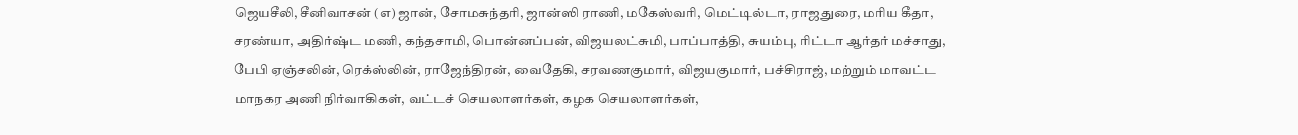ஜெயசீலி, சீனிவாசன் (எ) ஜான், சோமசுந்தரி, ஜான்ஸி ராணி, மகேஸ்வரி, மெட்டில்டா, ராஜதுரை, மரிய கீதா, சரண்யா, அதிர்ஷ்ட மணி, கந்தசாமி, பொன்னப்பன், விஜயலட்சுமி, பாப்பாத்தி, சுயம்பு, ரிட்டா ஆர்தர் மச்சாது, பேபி ஏஞ்சலின், ரெக்ஸ்லின், ராஜேந்திரன், வைதேகி, சரவணகுமார், விஜயகுமார், பச்சிராஜ், மற்றும் மாவட்ட மாநகர அணி நிர்வாகிகள், வட்டச் செயலாளர்கள், கழக செயலாளர்கள்,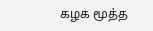கழக மூத்த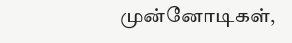முன்னோடிகள்,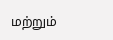மற்றும்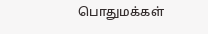பொதுமக்கள்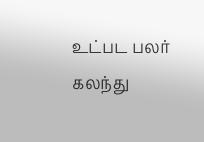உட்பட பலர் கலந்து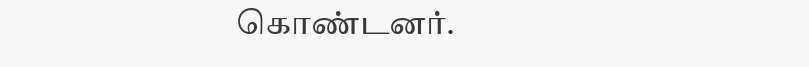கொண்டனர்.